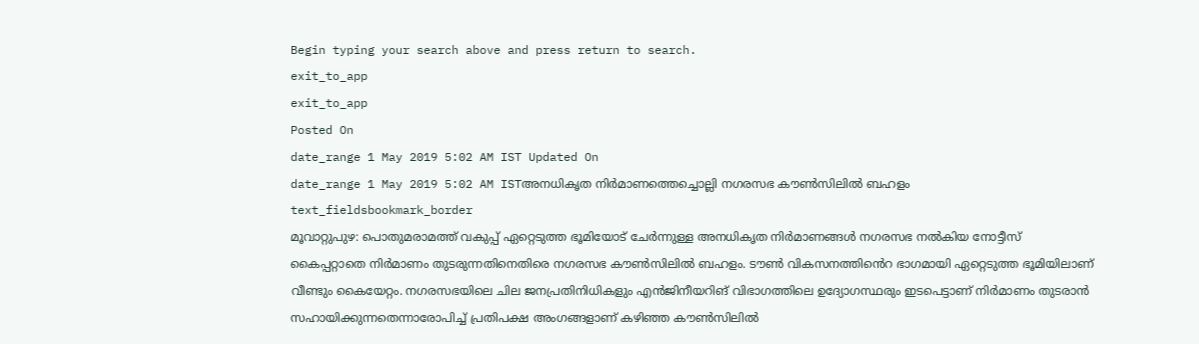Begin typing your search above and press return to search.
exit_to_app
exit_to_app
Posted On
date_range 1 May 2019 5:02 AM IST Updated On
date_range 1 May 2019 5:02 AM ISTഅനധികൃത നിർമാണത്തെച്ചൊല്ലി നഗരസഭ കൗൺസിലിൽ ബഹളം
text_fieldsbookmark_border
മൂവാറ്റുപുഴ: പൊതുമരാമത്ത് വകുപ്പ് ഏറ്റെടുത്ത ഭൂമിയോട് ചേർന്നുള്ള അനധികൃത നിർമാണങ്ങൾ നഗരസഭ നൽകിയ നോട്ടീസ് കൈപ്പറ്റാതെ നിർമാണം തുടരുന്നതിനെതിരെ നഗരസഭ കൗൺസിലിൽ ബഹളം. ടൗൺ വികസനത്തിൻെറ ഭാഗമായി ഏറ്റെടുത്ത ഭൂമിയിലാണ് വീണ്ടും കൈയേറ്റം. നഗരസഭയിലെ ചില ജനപ്രതിനിധികളും എൻജിനീയറിങ് വിഭാഗത്തിലെ ഉദ്യോഗസ്ഥരും ഇടപെട്ടാണ് നിർമാണം തുടരാൻ സഹായിക്കുന്നതെന്നാരോപിച്ച് പ്രതിപക്ഷ അംഗങ്ങളാണ് കഴിഞ്ഞ കൗൺസിലിൽ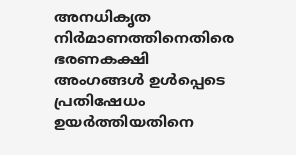അനധികൃത നിർമാണത്തിനെതിരെ ഭരണകക്ഷി അംഗങ്ങൾ ഉൾപ്പെടെ പ്രതിഷേധം ഉയർത്തിയതിനെ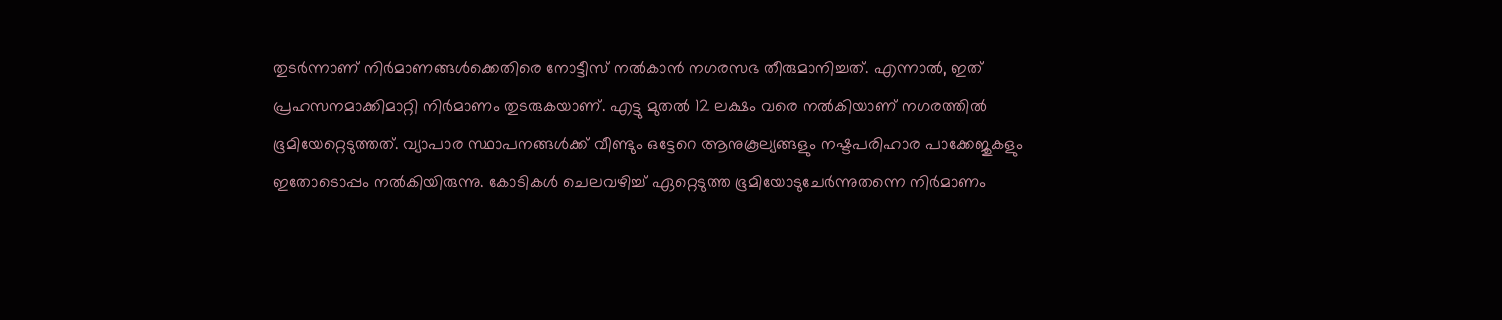തുടർന്നാണ് നിർമാണങ്ങൾക്കെതിരെ നോട്ടീസ് നൽകാൻ നഗരസഭ തീരുമാനിച്ചത്. എന്നാൽ, ഇത് പ്രഹസനമാക്കിമാറ്റി നിർമാണം തുടരുകയാണ്. എട്ടു മുതൽ 12 ലക്ഷം വരെ നൽകിയാണ് നഗരത്തിൽ ഭൂമിയേറ്റെടുത്തത്. വ്യാപാര സ്ഥാപനങ്ങൾക്ക് വീണ്ടും ഒട്ടേറെ ആനുകൂല്യങ്ങളും നഷ്ടപരിഹാര പാക്കേജുകളും ഇതോടൊപ്പം നൽകിയിരുന്നു. കോടികൾ ചെലവഴിച്ച് ഏറ്റെടുത്ത ഭൂമിയോടുചേർന്നുതന്നെ നിർമാണം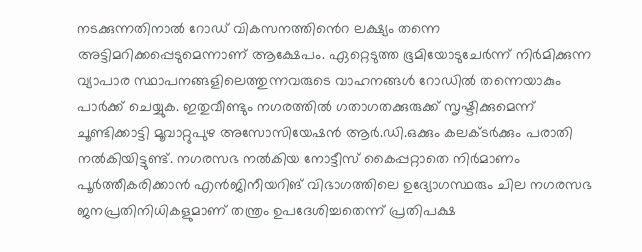നടക്കുന്നതിനാൽ റോഡ് വികസനത്തിൻെറ ലക്ഷ്യം തന്നെ അട്ടിമറിക്കപ്പെടുമെന്നാണ് ആക്ഷേപം. ഏറ്റെടുത്ത ഭൂമിയോടുചേർന്ന് നിർമിക്കുന്ന വ്യാപാര സ്ഥാപനങ്ങളിലെത്തുന്നവരുടെ വാഹനങ്ങൾ റോഡിൽ തന്നെയാകും പാർക്ക് ചെയ്യുക. ഇതുവീണ്ടും നഗരത്തിൽ ഗതാഗതക്കുരുക്ക് സൃഷ്ടിക്കുമെന്ന് ചൂണ്ടിക്കാട്ടി മൂവാറ്റുപുഴ അസോസിയേഷൻ ആർ.ഡി.ഒക്കും കലക്ടർക്കും പരാതി നൽകിയിട്ടുണ്ട്. നഗരസഭ നൽകിയ നോട്ടീസ് കൈപ്പറ്റാതെ നിർമാണം പൂർത്തീകരിക്കാൻ എൻജിനീയറിങ് വിഭാഗത്തിലെ ഉദ്യോഗസ്ഥരും ചില നഗരസഭ ജനപ്രതിനിധികളുമാണ് തന്ത്രം ഉപദേശിച്ചതെന്ന് പ്രതിപക്ഷ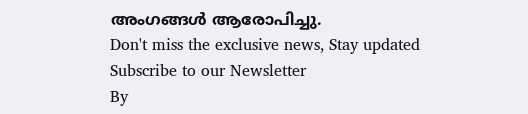അംഗങ്ങൾ ആരോപിച്ചു.
Don't miss the exclusive news, Stay updated
Subscribe to our Newsletter
By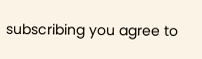subscribing you agree to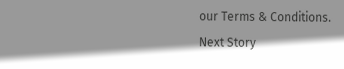our Terms & Conditions.
Next Story